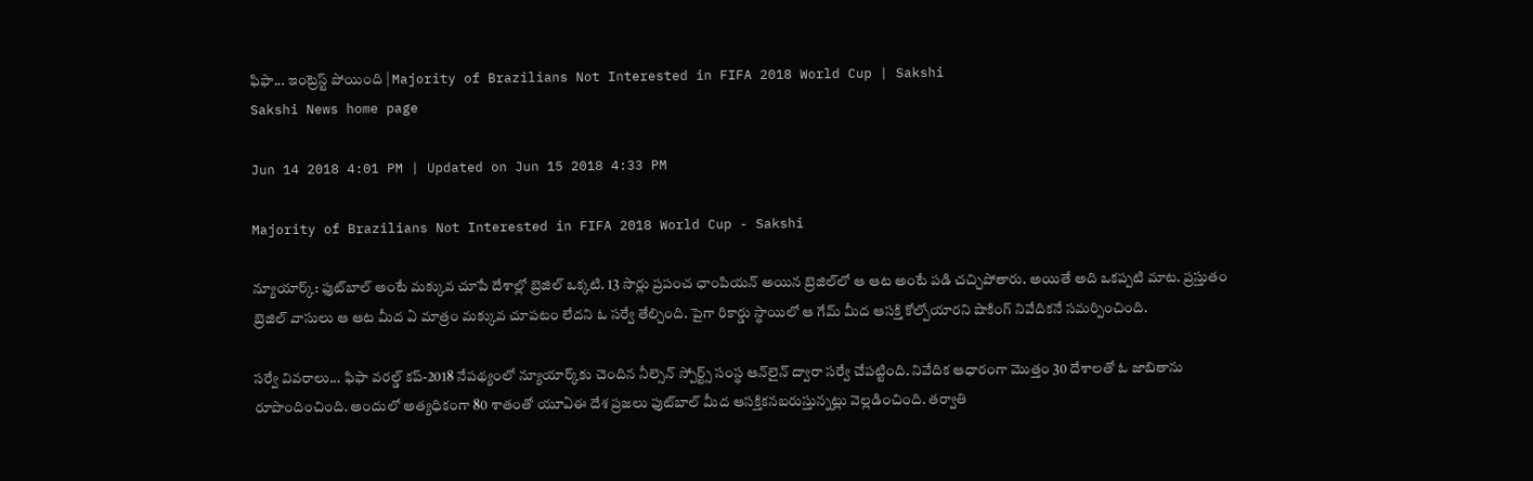ఫిఫా... ఇంట్రెస్ట్‌ పోయింది | Majority of Brazilians Not Interested in FIFA 2018 World Cup | Sakshi
Sakshi News home page

Jun 14 2018 4:01 PM | Updated on Jun 15 2018 4:33 PM

Majority of Brazilians Not Interested in FIFA 2018 World Cup - Sakshi

న్యూయార్క్‌: ఫుట్‌బాల్‌ అంటే మక్కువ చూపే దేశాల్లో బ్రెజిల్‌ ఒక్కటి. 13 సార్లు ప్రపంచ ఛాంపియన్‌ అయిన బ్రెజిల్‌లో ఆ ఆట అంటే పడి చచ్చిపోతారు. అయితే అది ఒకప్పటి మాట. ప్రస్తుతం బ్రెజిల్‌ వాసులు ఆ ఆట మీద ఏ మాత్రం మక్కువ చూపటం లేదని ఓ సర్వే తేల్చింది. పైగా రికార్డు స్థాయిలో ఆ గేమ్‌ మీద ఆసక్తి కోల్పోయారని షాకింగ్‌ నివేదికనే సమర్పించింది.

సర్వే వివరాలు... ఫిఫా వరల్డ్‌ కప్‌-2018 నేపథ్యంలో న్యూయార్క్‌కు చెందిన నీల్సెన్‌ స్పోర్ట్స్‌ సంస్థ ఆన్‌లైన్‌ ద్వారా సర్వే చేపట్టింది. నివేదిక ఆధారంగా మొత్తం 30 దేశాలతో ఓ జాబితాను రూపొందించింది. అందులో అత్యధికంగా 80 శాతంతో యూఏఈ దేశ ప్రజలు ఫుట్‌బాల్‌ మీద ఆసక్తికనబరుస్తున్నట్లు వెల్లడించింది. తర్వాతి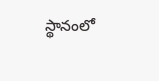స్థానంలో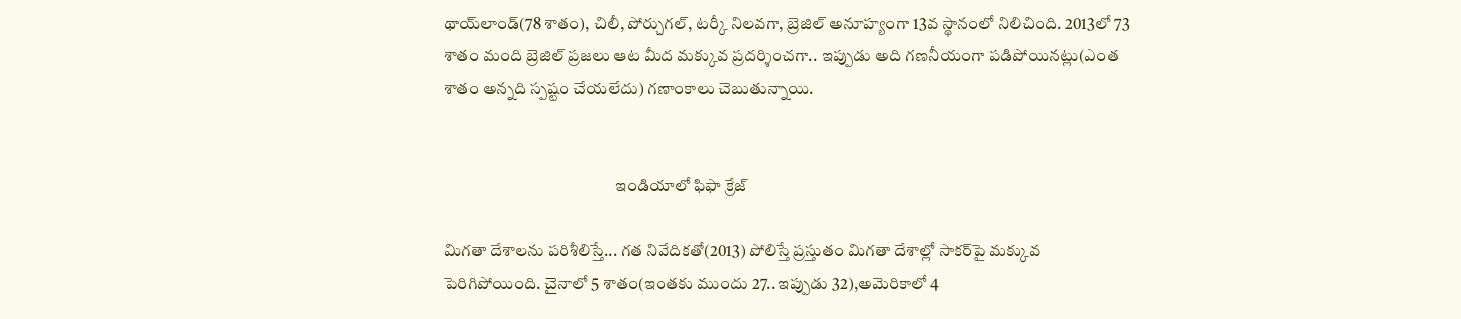థాయ్‌లాండ్‌(78 శాతం), చిలీ, పోర్చుగల్‌, టర్కీ నిలవగా, బ్రెజిల్‌ అనూహ్యంగా 13వ స్థానంలో నిలిచింది. 2013లో 73 శాతం మంది బ్రెజిల్‌ ప్రజలు ఆట మీద మక్కువ ప్రదర్శించగా.. ఇప్పుడు అది గణనీయంగా పడిపోయినట్లు(ఎంత శాతం అన్నది స్పష్టం చేయలేదు) గణాంకాలు చెబుతున్నాయి.


                                                    ఇండియాలో ఫిఫా క్రేజ్‌

మిగతా దేశాలను పరిశీలిస్తే... గత నివేదికతో(2013) పోలిస్తే ప్రస్తుతం మిగతా దేశాల్లో సాకర్‌పై మక్కువ పెరిగిపోయింది. చైనాలో 5 శాతం(ఇంతకు ముందు 27.. ఇప్పుడు 32),అమెరికాలో 4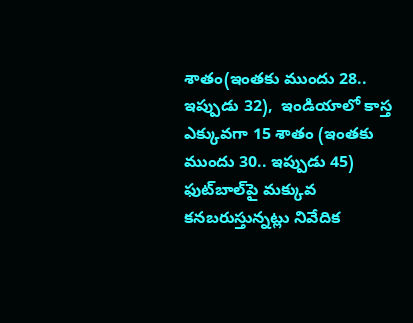శాతం(ఇంతకు ముందు 28.. ఇప్పుడు 32),  ఇండియాలో కాస్త ఎక్కువగా 15 శాతం (ఇంతకు ముందు 30.. ఇప్పుడు 45) ఫుట్‌బాల్‌పై మక్కువ కనబరుస్తున్నట్లు నివేదిక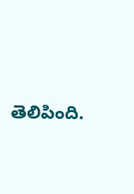తెలిపింది.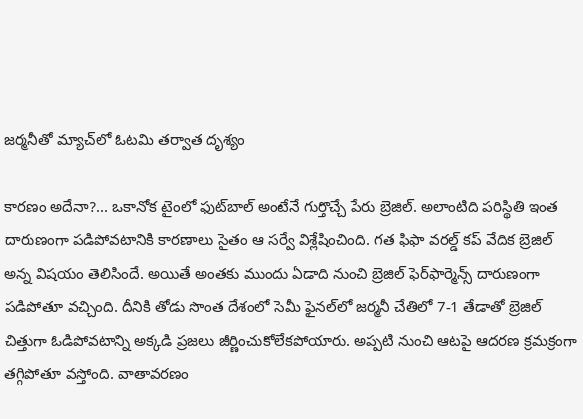జర్మనీతో మ్యాచ్‌లో ఓటమి తర్వాత దృశ్యం

కారణం అదేనా?... ఒకానోక టైంలో ఫుట్‌బాల్‌ అంటేనే గుర్తొచ్చే పేరు బ్రెజిల్‌. అలాంటిది పరిస్థితి ఇంత దారుణంగా పడిపోవటానికి కారణాలు సైతం ఆ సర్వే విశ్లేషించింది. గత ఫిఫా వరల్డ్‌ కప్‌ వేదిక బ్రెజిల్‌ అన్న విషయం తెలిసిందే. అయితే అంతకు ముందు ఏడాది నుంచి బ్రెజిల్‌ ఫెర్‌ఫార్మెన్స్‌ దారుణంగా పడిపోతూ వచ్చింది. దీనికి తోడు సొంత దేశంలో సెమీ ఫైనల్‌లో జర్మనీ చేతిలో 7-1 తేడాతో బ్రెజిల్‌ చిత్తుగా ఓడిపోవటాన్ని అక్కడి ప్రజలు జీర్ణించుకోలేకపోయారు. అప్పటి నుంచి ఆటపై ఆదరణ క్రమక్రంగా తగ్గిపోతూ వస్తోంది. వాతావరణం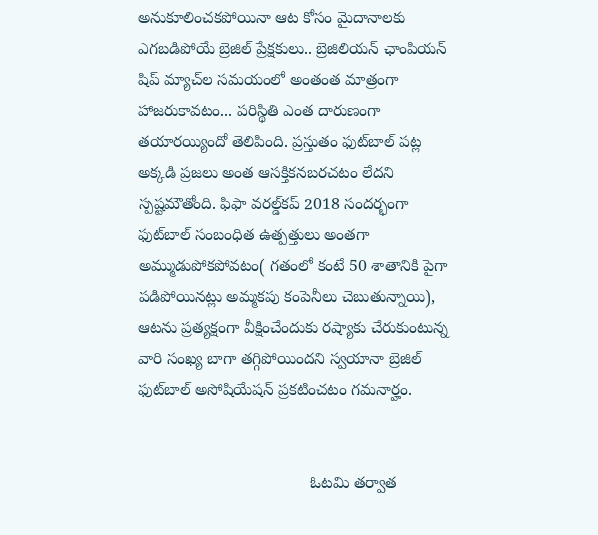అనుకూలించకపోయినా ఆట కోసం మైదానాలకు ఎగబడిపోయే బ్రెజిల్‌ ప్రేక్షకులు.. బ్రెజిలియన్‌ ఛాంపియన్‌ షిప్‌ మ్యాచ్‌ల సమయంలో అంతంత మాత్రంగా హాజరుకావటం... పరిస్థితి ఎంత దారుణంగా తయారయ్యిందో తెలిపింది. ప్రస్తుతం ఫుట్‌బాల్‌ పట్ల అక్కడి ప్రజలు అంత ఆసక్తికనబరచటం లేదని స్పష్టమౌతోంది. ఫిఫా వరల్డ్‌కప్‌ 2018 సందర్భంగా ఫుట్‌బాల్‌ సంబంధిత ఉత్పత్తులు అంతగా అమ్ముడుపోకపోవటం( గతంలో కంటే 50 శాతానికి పైగా పడిపోయినట్లు అమ్మకపు కంపెనీలు చెబుతున్నాయి), ఆటను ప్రత్యక్షంగా వీక్షించేందుకు రష్యాకు చేరుకుంటున్న వారి సంఖ్య బాగా తగ్గిపోయిందని స్వయానా బ్రెజిల్‌ ఫుట్‌బాల్‌ అసోషియేషన్‌ ప్రకటించటం గమనార్హం.


                                      ఓటమి తర్వాత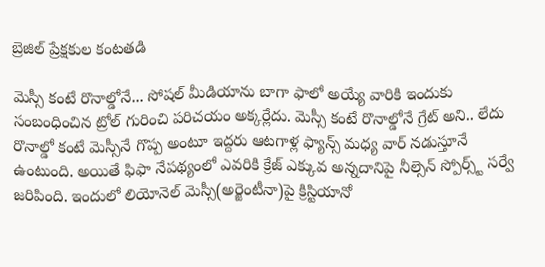బ్రెజిల్‌ ప్రేక్షకుల కంటతడి

మెస్సీ కంటే రొనాల్డోనే... సోషల్‌ మీడియాను బాగా ఫాలో అయ్యే వారికి ఇందుకు సంబంధించిన ట్రోల్‌ గురించి పరిచయం అక్కర్లేదు. మెస్సీ కంటే రొనాల్డోనే గ్రేట్‌ అని.. లేదు రొనాల్డో కంటే మెస్సీనే గొప్ప అంటూ ఇద్దరు ఆటగాళ్ల ఫ్యాన్స్‌ మధ్య వార్‌ నడుస్తూనే ఉంటుంది. అయితే ఫిఫా నేపథ్యంలో ఎవరికి క్రేజ్‌ ఎక్కువ అన్నదానిపై నీల్సెన్‌ స్పోర్స్ట్‌ సర్వే జరిపింది. ఇందులో లియోనెల్‌ మెస్సీ(అర్జెంటీనా)పై క్రిస్టియానో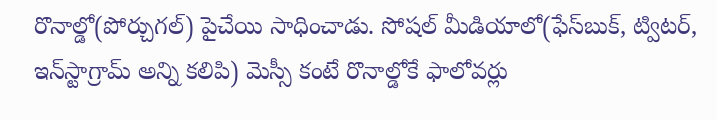రొనాల్డో(పోర్చుగల్‌) పైచేయి సాధించాడు. సోషల్‌ మీడియాలో(ఫేస్‌బుక్‌, ట్విటర్‌, ఇన్‌స్టాగ్రామ్‌ అన్ని కలిపి) మెస్సీ కంటే రొనాల్డోకే ఫాలోవర్లు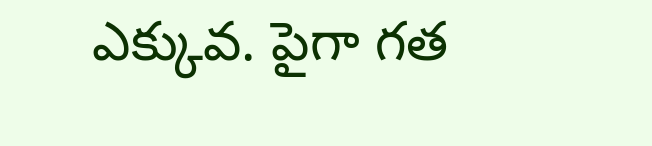ఎక్కువ. పైగా గత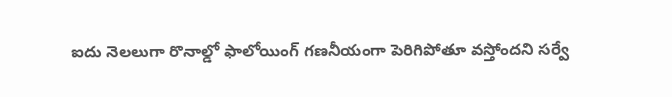ఐదు నెలలుగా రొనాల్డో ఫాలోయింగ్‌ గణనీయంగా పెరిగిపోతూ వస్తోందని సర్వే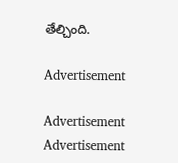తేల్చింది.

Advertisement

Advertisement
Advertisement